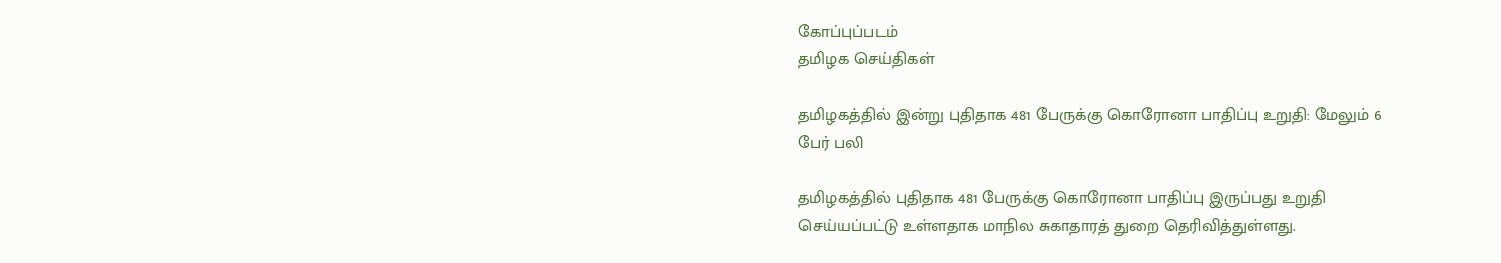கோப்புப்படம்
தமிழக செய்திகள்

தமிழகத்தில் இன்று புதிதாக 481 பேருக்கு கொரோனா பாதிப்பு உறுதி: மேலும் 6 பேர் பலி

தமிழகத்தில் புதிதாக 481 பேருக்கு கொரோனா பாதிப்பு இருப்பது உறுதி செய்யப்பட்டு உள்ளதாக மாநில சுகாதாரத் துறை தெரிவித்துள்ளது.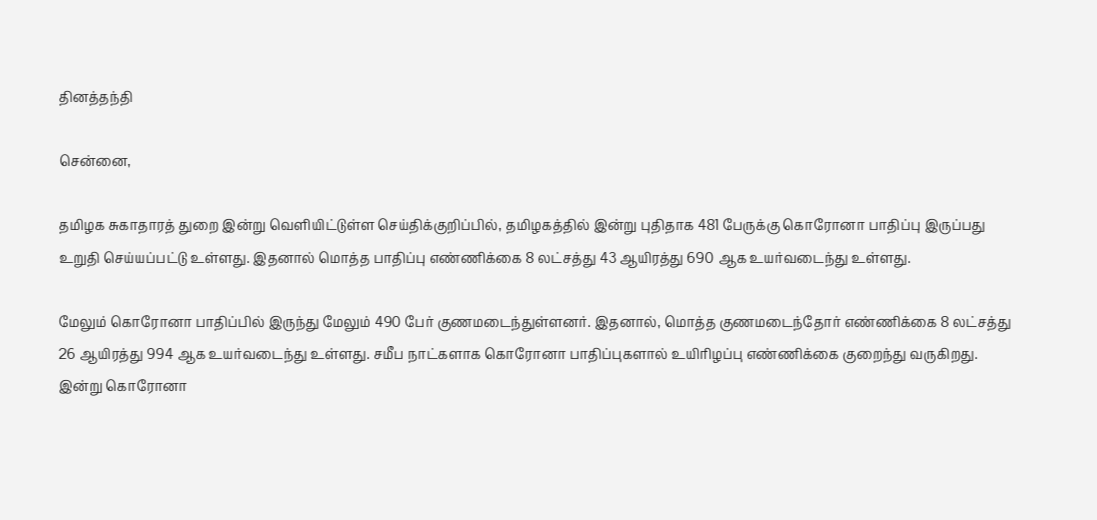தினத்தந்தி

சென்னை,

தமிழக சுகாதாரத் துறை இன்று வெளியிட்டுள்ள செய்திக்குறிப்பில், தமிழகத்தில் இன்று புதிதாக 481 பேருக்கு கொரோனா பாதிப்பு இருப்பது உறுதி செய்யப்பட்டு உள்ளது. இதனால் மொத்த பாதிப்பு எண்ணிக்கை 8 லட்சத்து 43 ஆயிரத்து 690 ஆக உயர்வடைந்து உள்ளது.

மேலும் கொரோனா பாதிப்பில் இருந்து மேலும் 490 பேர் குணமடைந்துள்ளனர். இதனால், மொத்த குணமடைந்தோர் எண்ணிக்கை 8 லட்சத்து 26 ஆயிரத்து 994 ஆக உயர்வடைந்து உள்ளது. சமீப நாட்களாக கொரோனா பாதிப்புகளால் உயிரிழப்பு எண்ணிக்கை குறைந்து வருகிறது. இன்று கொரோனா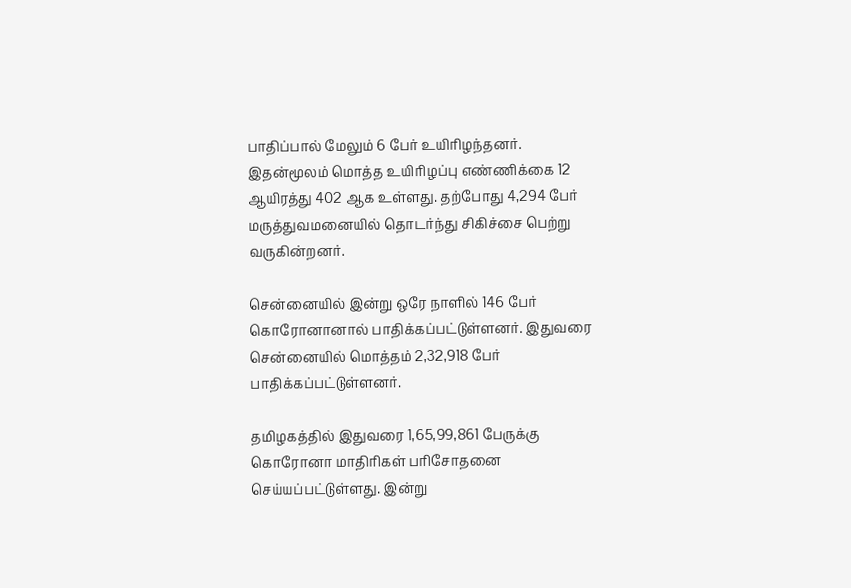பாதிப்பால் மேலும் 6 பேர் உயிரிழந்தனர். இதன்மூலம் மொத்த உயிரிழப்பு எண்ணிக்கை 12 ஆயிரத்து 402 ஆக உள்ளது. தற்போது 4,294 பேர் மருத்துவமனையில் தொடர்ந்து சிகிச்சை பெற்று வருகின்றனர்.

சென்னையில் இன்று ஒரே நாளில் 146 பேர் கொரோனானால் பாதிக்கப்பட்டுள்ளனர். இதுவரை சென்னையில் மொத்தம் 2,32,918 பேர் பாதிக்கப்பட்டுள்ளனர்.

தமிழகத்தில் இதுவரை 1,65,99,861 பேருக்கு கொரோனா மாதிரிகள் பரிசோதனை செய்யப்பட்டுள்ளது. இன்று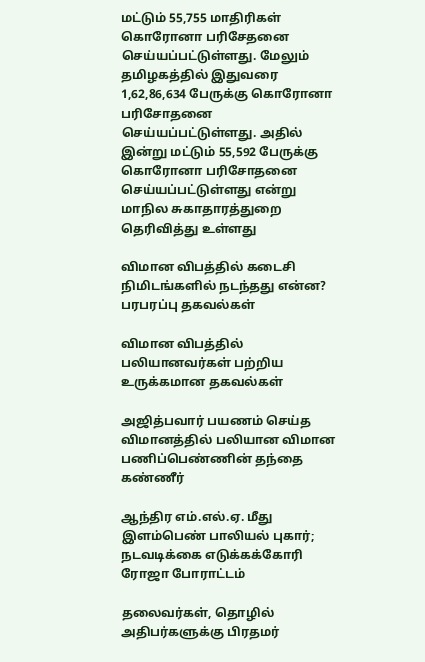மட்டும் 55,755 மாதிரிகள் கொரோனா பரிசேதனை செய்யப்பட்டுள்ளது. மேலும் தமிழகத்தில் இதுவரை 1,62,86,634 பேருக்கு கொரோனா பரிசோதனை செய்யப்பட்டுள்ளது. அதில் இன்று மட்டும் 55,592 பேருக்கு கொரோனா பரிசோதனை செய்யப்பட்டுள்ளது என்று மாநில சுகாதாரத்துறை தெரிவித்து உள்ளது

விமான விபத்தில் கடைசி நிமிடங்களில் நடந்தது என்ன? பரபரப்பு தகவல்கள்

விமான விபத்தில் பலியானவர்கள் பற்றிய உருக்கமான தகவல்கள்

அஜித்பவார் பயணம் செய்த விமானத்தில் பலியான விமான பணிப்பெண்ணின் தந்தை கண்ணீர்

ஆந்திர எம்.எல்.ஏ. மீது இளம்பெண் பாலியல் புகார்; நடவடிக்கை எடுக்கக்கோரி ரோஜா போராட்டம்

தலைவர்கள், தொழில் அதிபர்களுக்கு பிரதமர்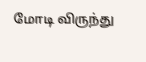மோடி விருந்து